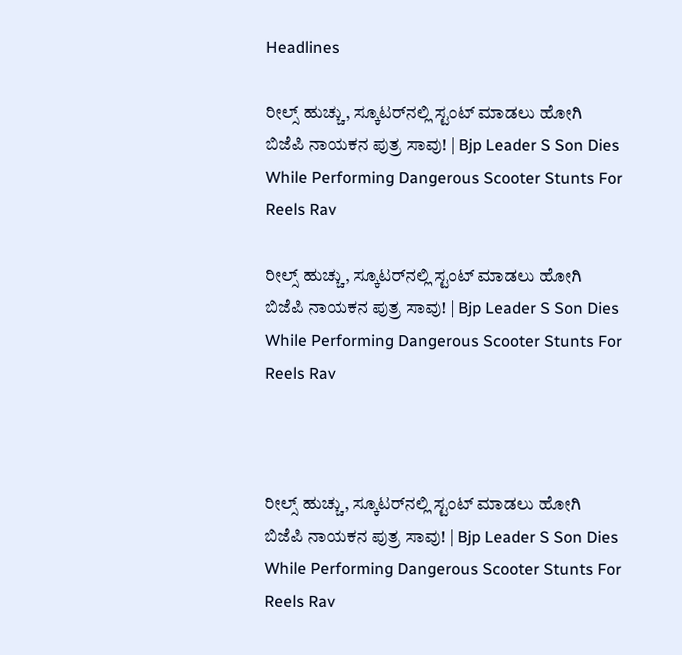Headlines

ರೀಲ್ಸ್ ಹುಚ್ಚು, ಸ್ಕೂಟರ್‌ನಲ್ಲಿ ಸ್ಟಂಟ್ ಮಾಡಲು ಹೋಗಿ ಬಿಜೆಪಿ ನಾಯಕನ ಪುತ್ರ ಸಾವು! | Bjp Leader S Son Dies While Performing Dangerous Scooter Stunts For Reels Rav

ರೀಲ್ಸ್ ಹುಚ್ಚು, ಸ್ಕೂಟರ್‌ನಲ್ಲಿ ಸ್ಟಂಟ್ ಮಾಡಲು ಹೋಗಿ ಬಿಜೆಪಿ ನಾಯಕನ ಪುತ್ರ ಸಾವು! | Bjp Leader S Son Dies While Performing Dangerous Scooter Stunts For Reels Rav



ರೀಲ್ಸ್ ಹುಚ್ಚು, ಸ್ಕೂಟರ್‌ನಲ್ಲಿ ಸ್ಟಂಟ್ ಮಾಡಲು ಹೋಗಿ ಬಿಜೆಪಿ ನಾಯಕನ ಪುತ್ರ ಸಾವು! | Bjp Leader S Son Dies While Performing Dangerous Scooter Stunts For Reels Rav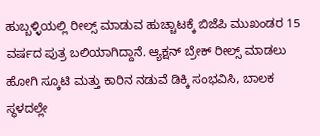ಹುಬ್ಬಳ್ಳಿಯಲ್ಲಿ ರೀಲ್ಸ್ ಮಾಡುವ ಹುಚ್ಚಾಟಕ್ಕೆ ಬಿಜೆಪಿ ಮುಖಂಡರ 15 ವರ್ಷದ ಪುತ್ರ ಬಲಿಯಾಗಿದ್ದಾನೆ. ಆ್ಯಕ್ಷನ್ ಬ್ರೇಕ್ ರೀಲ್ಸ್ ಮಾಡಲು ಹೋಗಿ ಸ್ಕೂಟಿ ಮತ್ತು ಕಾರಿನ ನಡುವೆ ಡಿಕ್ಕಿ ಸಂಭವಿಸಿ, ಬಾಲಕ ಸ್ಥಳದಲ್ಲೇ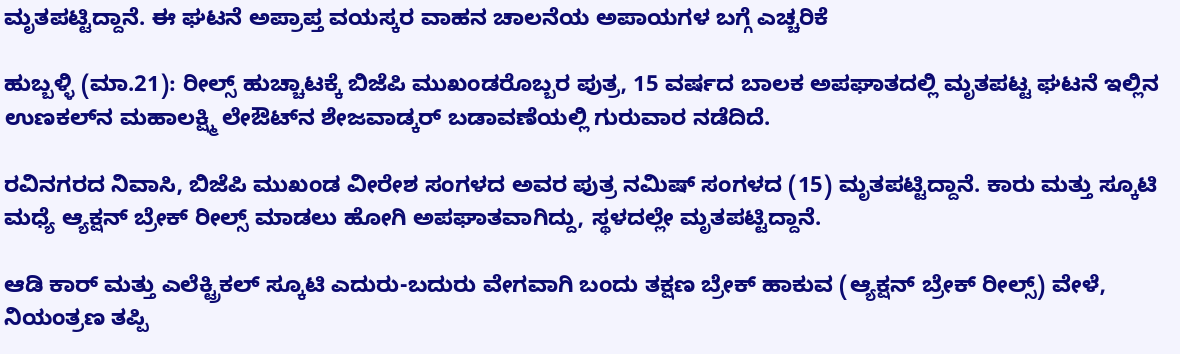ಮೃತಪಟ್ಟಿದ್ದಾನೆ. ಈ ಘಟನೆ ಅಪ್ರಾಪ್ತ ವಯಸ್ಕರ ವಾಹನ ಚಾಲನೆಯ ಅಪಾಯಗಳ ಬಗ್ಗೆ ಎಚ್ಚರಿಕೆ

ಹುಬ್ಬಳ್ಳಿ (ಮಾ.21): ರೀಲ್ಸ್‌ ಹುಚ್ಚಾಟಕ್ಕೆ ಬಿಜೆಪಿ ಮುಖಂಡರೊಬ್ಬರ ಪುತ್ರ, 15 ವರ್ಷದ ಬಾಲಕ ಅಪಘಾತದಲ್ಲಿ ಮೃತಪಟ್ಟ ಘಟನೆ ಇಲ್ಲಿನ ಉಣಕಲ್‌ನ ಮಹಾಲಕ್ಷ್ಮಿ ಲೇಔಟ್‌ನ ಶೇಜವಾಡ್ಕರ್‌ ಬಡಾವಣೆಯಲ್ಲಿ ಗುರುವಾರ ನಡೆದಿದೆ.

ರವಿನಗರದ ನಿವಾಸಿ, ಬಿಜೆಪಿ ಮುಖಂಡ ವೀರೇಶ ಸಂಗಳದ ಅವರ ಪುತ್ರ ನಮಿಷ್ ಸಂಗಳದ (15) ಮೃತಪಟ್ಟಿದ್ದಾನೆ. ಕಾರು ಮತ್ತು ಸ್ಕೂಟಿ ಮಧ್ಯೆ ಆ್ಯಕ್ಷನ್ ಬ್ರೇಕ್ ರೀಲ್ಸ್ ಮಾಡಲು ಹೋಗಿ ಅಪಘಾತವಾಗಿದ್ದು, ಸ್ಥಳದಲ್ಲೇ ಮೃತಪಟ್ಟಿದ್ದಾನೆ.

ಆಡಿ ಕಾರ್ ಮತ್ತು ಎಲೆಕ್ಟ್ರಿಕಲ್ ಸ್ಕೂಟಿ ಎದುರು-ಬದುರು ವೇಗವಾಗಿ ಬಂದು ತಕ್ಷಣ ಬ್ರೇಕ್ ಹಾಕುವ (ಆ್ಯಕ್ಷನ್ ಬ್ರೇಕ್ ರೀಲ್ಸ್) ವೇಳೆ, ನಿಯಂತ್ರಣ ತಪ್ಪಿ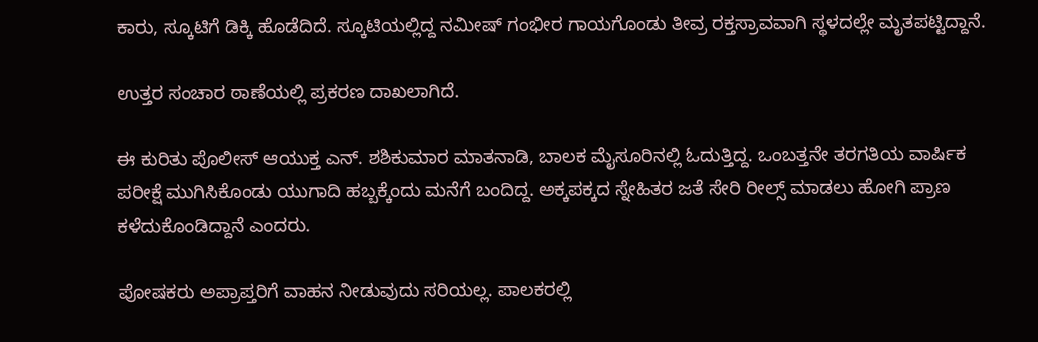ಕಾರು, ಸ್ಕೂಟಿಗೆ ಡಿಕ್ಕಿ ಹೊಡೆದಿದೆ. ಸ್ಕೂಟಿಯಲ್ಲಿದ್ದ ನಮೀಷ್ ಗಂಭೀರ ಗಾಯಗೊಂಡು ತೀವ್ರ ರಕ್ತಸ್ರಾವವಾಗಿ ಸ್ಥಳದಲ್ಲೇ ಮೃತಪಟ್ಟಿದ್ದಾನೆ.

ಉತ್ತರ ಸಂಚಾರ ಠಾಣೆಯಲ್ಲಿ ಪ್ರಕರಣ ದಾಖಲಾಗಿದೆ.

ಈ ಕುರಿತು ಪೊಲೀಸ್ ಆಯುಕ್ತ ಎನ್. ಶಶಿಕುಮಾರ ಮಾತನಾಡಿ, ಬಾಲಕ ಮೈಸೂರಿನಲ್ಲಿ ಓದುತ್ತಿದ್ದ. ಒಂಬತ್ತನೇ ತರಗತಿಯ ವಾರ್ಷಿಕ ಪರೀಕ್ಷೆ ಮುಗಿಸಿಕೊಂಡು ಯುಗಾದಿ ಹಬ್ಬಕ್ಕೆಂದು ಮನೆಗೆ ಬಂದಿದ್ದ. ಅಕ್ಕಪಕ್ಕದ ಸ್ನೇಹಿತರ ಜತೆ ಸೇರಿ ರೀಲ್ಸ್ ಮಾಡಲು ಹೋಗಿ ಪ್ರಾಣ ಕಳೆದುಕೊಂಡಿದ್ದಾನೆ ಎಂದರು.

ಪೋಷಕರು ಅಪ್ರಾಪ್ತರಿಗೆ ವಾಹನ ನೀಡುವುದು ಸರಿಯಲ್ಲ. ಪಾಲಕರಲ್ಲಿ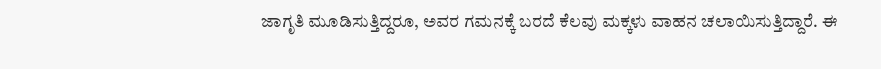ಜಾಗೃತಿ ಮೂಡಿಸುತ್ತಿದ್ದರೂ, ಅವರ ಗಮನಕ್ಕೆ ಬರದೆ ಕೆಲವು ಮಕ್ಕಳು ವಾಹನ ಚಲಾಯಿಸುತ್ತಿದ್ದಾರೆ. ಈ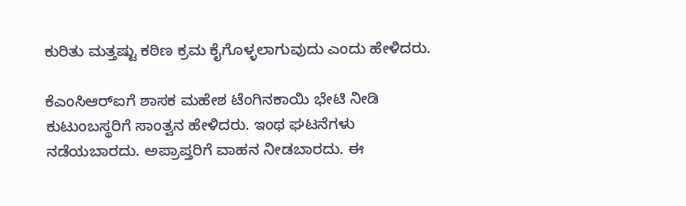ಕುರಿತು ಮತ್ತಷ್ಟು ಕಠಿಣ ಕ್ರಮ ಕೈಗೊಳ್ಳಲಾಗುವುದು ಎಂದು ಹೇಳಿದರು.

ಕೆಎಂಸಿಆರ್‌ಐಗೆ ಶಾಸಕ ಮಹೇಶ ಟೆಂಗಿನಕಾಯಿ ಭೇಟಿ ನೀಡಿ ಕುಟುಂಬಸ್ಥರಿಗೆ ಸಾಂತ್ವನ ಹೇಳಿದರು. ಇಂಥ ಘಟನೆಗಳು ನಡೆಯಬಾರದು. ಅಪ್ರಾಪ್ತರಿಗೆ ವಾಹನ ನೀಡಬಾರದು. ಈ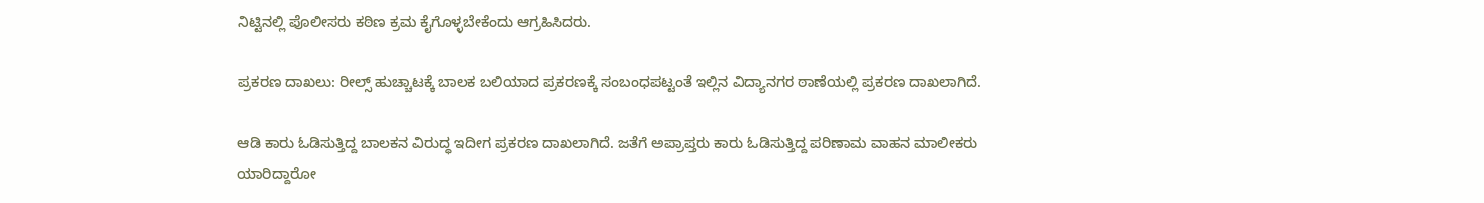ನಿಟ್ಟಿನಲ್ಲಿ ಪೊಲೀಸರು ಕಠಿಣ ಕ್ರಮ ಕೈಗೊಳ್ಳಬೇಕೆಂದು ಆಗ್ರಹಿಸಿದರು.

ಪ್ರಕರಣ ದಾಖಲು: ರೀಲ್ಸ್‌ ಹುಚ್ಚಾಟಕ್ಕೆ ಬಾಲಕ ಬಲಿಯಾದ ಪ್ರಕರಣಕ್ಕೆ ಸಂಬಂಧಪಟ್ಟಂತೆ ಇಲ್ಲಿನ ವಿದ್ಯಾನಗರ ಠಾಣೆಯಲ್ಲಿ ಪ್ರಕರಣ ದಾಖಲಾಗಿದೆ.

ಆಡಿ ಕಾರು ಓಡಿಸುತ್ತಿದ್ದ ಬಾಲಕನ ವಿರುದ್ಧ ಇದೀಗ ಪ್ರಕರಣ ದಾಖಲಾಗಿದೆ. ಜತೆಗೆ ಅಪ್ರಾಪ್ತರು ಕಾರು ಓಡಿಸುತ್ತಿದ್ದ ಪರಿಣಾಮ ವಾಹನ ಮಾಲೀಕರು ಯಾರಿದ್ದಾರೋ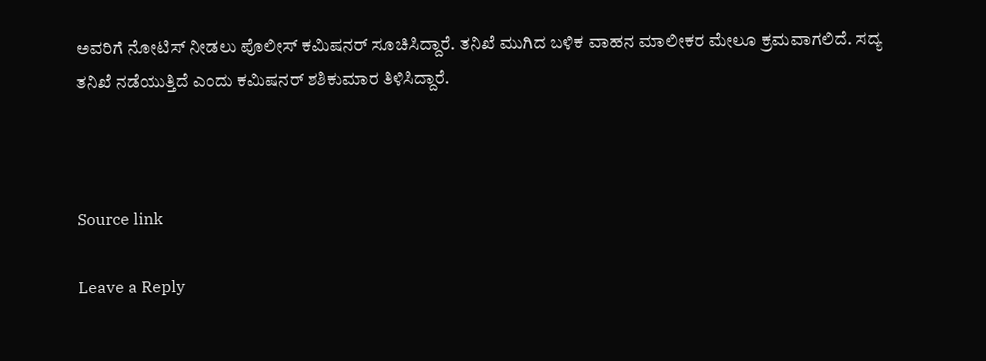ಅವರಿಗೆ ನೋಟಿಸ್‌ ನೀಡಲು ಪೊಲೀಸ್‌ ಕಮಿಷನರ್‌ ಸೂಚಿಸಿದ್ದಾರೆ. ತನಿಖೆ ಮುಗಿದ ಬಳಿಕ ವಾಹನ ಮಾಲೀಕರ ಮೇಲೂ ಕ್ರಮವಾಗಲಿದೆ. ಸದ್ಯ ತನಿಖೆ ನಡೆಯುತ್ತಿದೆ ಎಂದು ಕಮಿಷನರ್‌ ಶಶಿಕುಮಾರ ತಿಳಿಸಿದ್ದಾರೆ.



Source link

Leave a Reply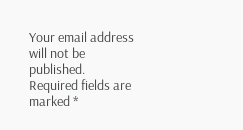Your email address will not be published. Required fields are marked *